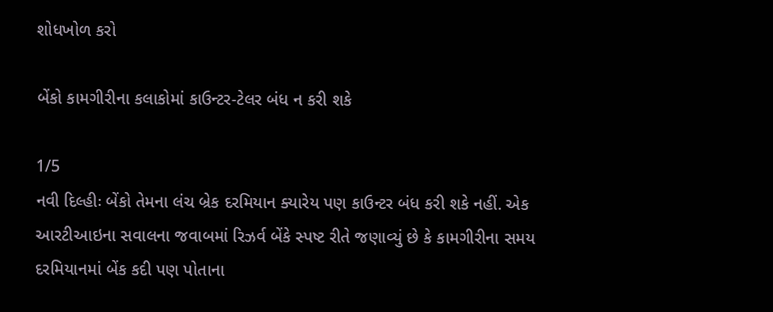શોધખોળ કરો

બેંકો કામગીરીના કલાકોમાં કાઉન્ટર-ટેલર બંધ ન કરી શકે

1/5
નવી દિલ્હીઃ બેંકો તેમના લંચ બ્રેક દરમિયાન ક્યારેય પણ કાઉન્ટર બંધ કરી શકે નહીં. એક આરટીઆઇના સવાલના જવાબમાં રિઝર્વ બેંકે સ્પષ્ટ રીતે જણાવ્યું છે કે કામગીરીના સમય દરમિયાનમાં બેંક કદી પણ પોતાના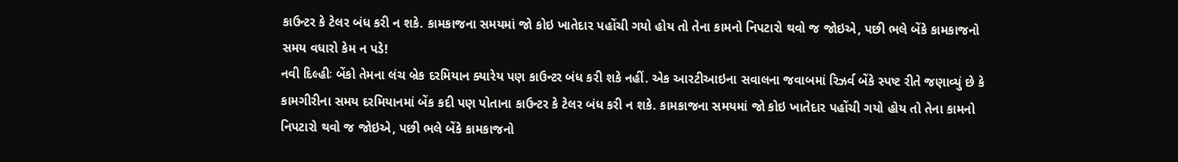કાઉન્ટર કે ટેલર બંધ કરી ન શકે. કામકાજના સમયમાં જો કોઇ ખાતેદાર પહોંચી ગયો હોય તો તેના કામનો નિપટારો થવો જ જોઇએ, પછી ભલે બેંકે કામકાજનો સમય વધારો કેમ ન પડે!
નવી દિલ્હીઃ બેંકો તેમના લંચ બ્રેક દરમિયાન ક્યારેય પણ કાઉન્ટર બંધ કરી શકે નહીં. એક આરટીઆઇના સવાલના જવાબમાં રિઝર્વ બેંકે સ્પષ્ટ રીતે જણાવ્યું છે કે કામગીરીના સમય દરમિયાનમાં બેંક કદી પણ પોતાના કાઉન્ટર કે ટેલર બંધ કરી ન શકે. કામકાજના સમયમાં જો કોઇ ખાતેદાર પહોંચી ગયો હોય તો તેના કામનો નિપટારો થવો જ જોઇએ, પછી ભલે બેંકે કામકાજનો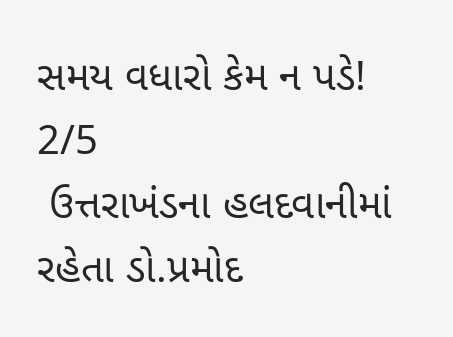સમય વધારો કેમ ન પડે!
2/5
 ઉત્તરાખંડના હલદવાનીમાં રહેતા ડો.પ્રમોદ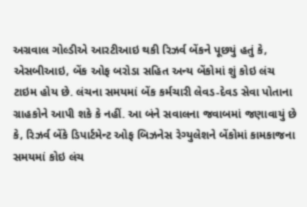અગ્રવાલ ગોલ્ડીએ આરટીઆઇ થકી રિઝર્વ બેંકને પૂછયું હતું કે, એસબીઆઇ, બેંક ઓફ બરોડા સહિત અન્ય બેંકોમાં શું કોઇ લંચ ટાઇમ હોય છે. લંચના સમયમાં બેંક કર્મચારી લેવડ-દેવડ સેવા પોતાના ગ્રાહકોને આપી શકે કે નહીં. આ બંને સવાલના જવાબમાં જણાવાયું છે કે, રિઝર્વ બેંકે ડિપાર્ટમેન્ટ ઓફ બિઝનેસ રેગ્યુલેશને બેંકોમાં કામકાજના સમયમાં કોઇ લંચ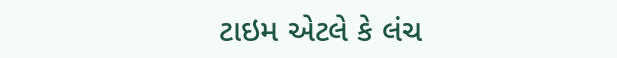ટાઇમ એટલે કે લંચ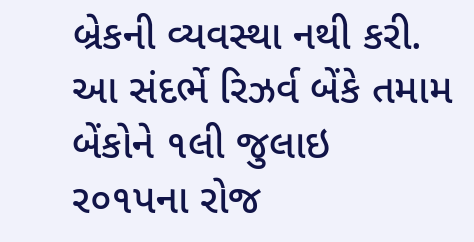બ્રેકની વ્યવસ્થા નથી કરી. આ સંદર્ભે રિઝર્વ બેંકે તમામ બેંકોને ૧લી જુલાઇ ર૦૧પના રોજ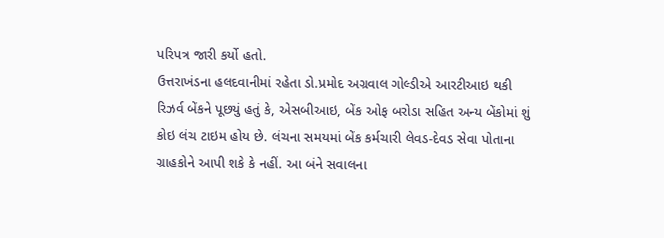પરિપત્ર જારી કર્યો હતો.
ઉત્તરાખંડના હલદવાનીમાં રહેતા ડો.પ્રમોદ અગ્રવાલ ગોલ્ડીએ આરટીઆઇ થકી રિઝર્વ બેંકને પૂછયું હતું કે, એસબીઆઇ, બેંક ઓફ બરોડા સહિત અન્ય બેંકોમાં શું કોઇ લંચ ટાઇમ હોય છે. લંચના સમયમાં બેંક કર્મચારી લેવડ-દેવડ સેવા પોતાના ગ્રાહકોને આપી શકે કે નહીં. આ બંને સવાલના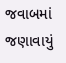જવાબમાં જણાવાયું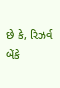છે કે, રિઝર્વ બેંકે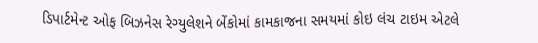ડિપાર્ટમેન્ટ ઓફ બિઝનેસ રેગ્યુલેશને બેંકોમાં કામકાજના સમયમાં કોઇ લંચ ટાઇમ એટલે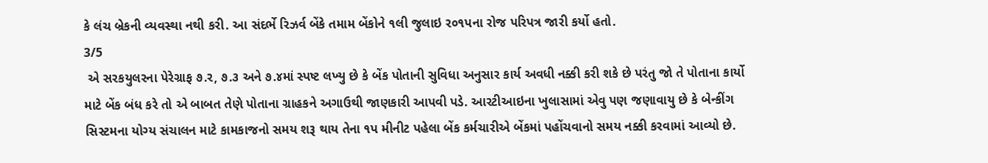કે લંચ બ્રેકની વ્યવસ્થા નથી કરી. આ સંદર્ભે રિઝર્વ બેંકે તમામ બેંકોને ૧લી જુલાઇ ર૦૧પના રોજ પરિપત્ર જારી કર્યો હતો.
3/5
 એ સરકયુલરના પેરેગ્રાફ ૭.ર, ૭.૩ અને ૭.૪માં સ્પષ્ટ લખ્યુ છે કે બેંક પોતાની સુવિધા અનુસાર કાર્ય અવધી નક્કી કરી શકે છે પરંતુ જો તે પોતાના કાર્યો માટે બેંક બંધ કરે તો એ બાબત તેણે પોતાના ગ્રાહકને અગાઉથી જાણકારી આપવી પડે. આરટીઆઇના ખુલાસામાં એવુ પણ જણાવાયુ છે કે બેન્કીંગ સિસ્ટમના યોગ્ય સંચાલન માટે કામકાજનો સમય શરૂ થાય તેના ૧પ મીનીટ પહેલા બેંક કર્મચારીએ બેંકમાં પહોંચવાનો સમય નક્કી કરવામાં આવ્યો છે.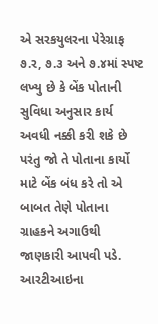એ સરકયુલરના પેરેગ્રાફ ૭.ર, ૭.૩ અને ૭.૪માં સ્પષ્ટ લખ્યુ છે કે બેંક પોતાની સુવિધા અનુસાર કાર્ય અવધી નક્કી કરી શકે છે પરંતુ જો તે પોતાના કાર્યો માટે બેંક બંધ કરે તો એ બાબત તેણે પોતાના ગ્રાહકને અગાઉથી જાણકારી આપવી પડે. આરટીઆઇના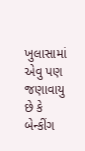ખુલાસામાં એવુ પણ જણાવાયુ છે કે બેન્કીંગ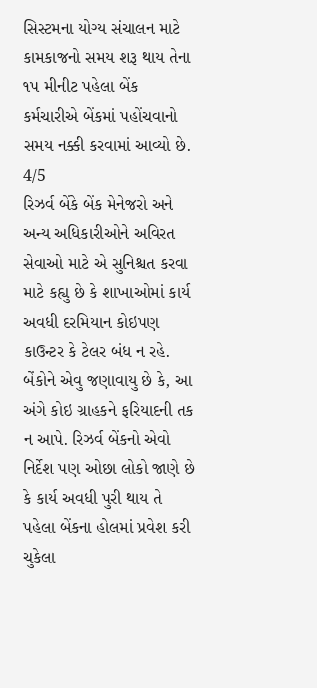સિસ્ટમના યોગ્ય સંચાલન માટે કામકાજનો સમય શરૂ થાય તેના ૧પ મીનીટ પહેલા બેંક કર્મચારીએ બેંકમાં પહોંચવાનો સમય નક્કી કરવામાં આવ્યો છે.
4/5
રિઝર્વ બેંકે બેંક મેનેજરો અને અન્ય અધિકારીઓને અવિરત સેવાઓ માટે એ સુનિશ્ચત કરવા માટે કહ્યુ છે કે શાખાઓમાં કાર્ય અવધી દરમિયાન કોઇપણ કાઉન્ટર કે ટેલર બંધ ન રહે. બેંકોને એવુ જણાવાયુ છે કે, આ અંગે કોઇ ગ્રાહકને ફરિયાદની તક ન આપે. રિઝર્વ બેંકનો એવો નિર્દેશ પણ ઓછા લોકો જાણે છે કે કાર્ય અવધી પુરી થાય તે પહેલા બેંકના હોલમાં પ્રવેશ કરી ચુકેલા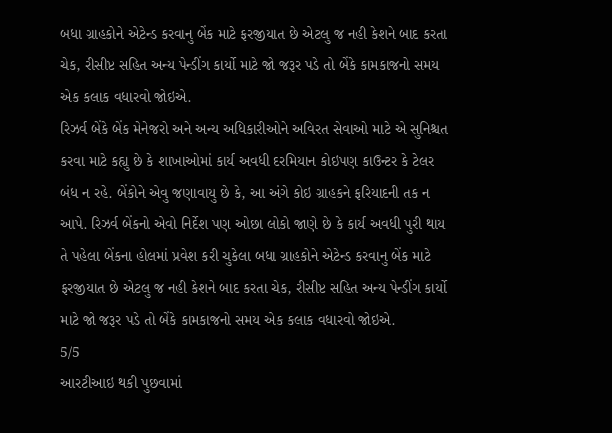બધા ગ્રાહકોને એટેન્ડ કરવાનુ બેંક માટે ફરજીયાત છે એટલુ જ નહી કેશને બાદ કરતા ચેક, રીસીપ્ટ સહિત અન્ય પેન્ડીંગ કાર્યો માટે જો જરૂર પડે તો બેંકે કામકાજનો સમય એક કલાક વધારવો જોઇએ.
રિઝર્વ બેંકે બેંક મેનેજરો અને અન્ય અધિકારીઓને અવિરત સેવાઓ માટે એ સુનિશ્ચત કરવા માટે કહ્યુ છે કે શાખાઓમાં કાર્ય અવધી દરમિયાન કોઇપણ કાઉન્ટર કે ટેલર બંધ ન રહે. બેંકોને એવુ જણાવાયુ છે કે, આ અંગે કોઇ ગ્રાહકને ફરિયાદની તક ન આપે. રિઝર્વ બેંકનો એવો નિર્દેશ પણ ઓછા લોકો જાણે છે કે કાર્ય અવધી પુરી થાય તે પહેલા બેંકના હોલમાં પ્રવેશ કરી ચુકેલા બધા ગ્રાહકોને એટેન્ડ કરવાનુ બેંક માટે ફરજીયાત છે એટલુ જ નહી કેશને બાદ કરતા ચેક, રીસીપ્ટ સહિત અન્ય પેન્ડીંગ કાર્યો માટે જો જરૂર પડે તો બેંકે કામકાજનો સમય એક કલાક વધારવો જોઇએ.
5/5
આરટીઆઇ થકી પુછવામાં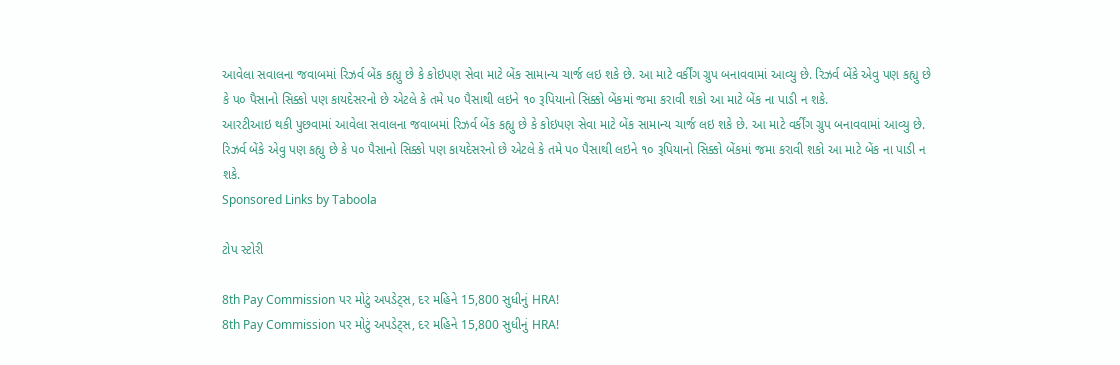આવેલા સવાલના જવાબમાં રિઝર્વ બેંક કહ્યુ છે કે કોઇપણ સેવા માટે બેંક સામાન્ય ચાર્જ લઇ શકે છે. આ માટે વર્કીંગ ગ્રુપ બનાવવામાં આવ્યુ છે. રિઝર્વ બેંકે એવુ પણ કહ્યુ છે કે પ૦ પૈસાનો સિક્કો પણ કાયદેસરનો છે એટલે કે તમે પ૦ પૈસાથી લઇને ૧૦ રૂપિયાનો સિક્કો બેંકમાં જમા કરાવી શકો આ માટે બેંક ના પાડી ન શકે.
આરટીઆઇ થકી પુછવામાં આવેલા સવાલના જવાબમાં રિઝર્વ બેંક કહ્યુ છે કે કોઇપણ સેવા માટે બેંક સામાન્ય ચાર્જ લઇ શકે છે. આ માટે વર્કીંગ ગ્રુપ બનાવવામાં આવ્યુ છે. રિઝર્વ બેંકે એવુ પણ કહ્યુ છે કે પ૦ પૈસાનો સિક્કો પણ કાયદેસરનો છે એટલે કે તમે પ૦ પૈસાથી લઇને ૧૦ રૂપિયાનો સિક્કો બેંકમાં જમા કરાવી શકો આ માટે બેંક ના પાડી ન શકે.
Sponsored Links by Taboola

ટોપ સ્ટોરી

8th Pay Commission પર મોટું અપડેટ્સ, દર મહિને 15,800 સુધીનું HRA!
8th Pay Commission પર મોટું અપડેટ્સ, દર મહિને 15,800 સુધીનું HRA!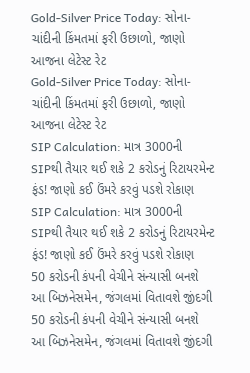Gold-Silver Price Today: સોના-ચાંદીની કિંમતમાં ફરી ઉછાળો, જાણો આજના લેટેસ્ટ રેટ
Gold-Silver Price Today: સોના-ચાંદીની કિંમતમાં ફરી ઉછાળો, જાણો આજના લેટેસ્ટ રેટ
SIP Calculation: માત્ર 3000ની SIPથી તૈયાર થઈ શકે 2 કરોડનું રિટાયરમેન્ટ ફંડ! જાણો કઈ ઉંમરે કરવું પડશે રોકાણ
SIP Calculation: માત્ર 3000ની SIPથી તૈયાર થઈ શકે 2 કરોડનું રિટાયરમેન્ટ ફંડ! જાણો કઈ ઉંમરે કરવું પડશે રોકાણ
50 કરોડની કંપની વેચીને સંન્યાસી બનશે આ બિઝનેસમેન, જંગલમાં વિતાવશે જીંદગી
50 કરોડની કંપની વેચીને સંન્યાસી બનશે આ બિઝનેસમેન, જંગલમાં વિતાવશે જીંદગી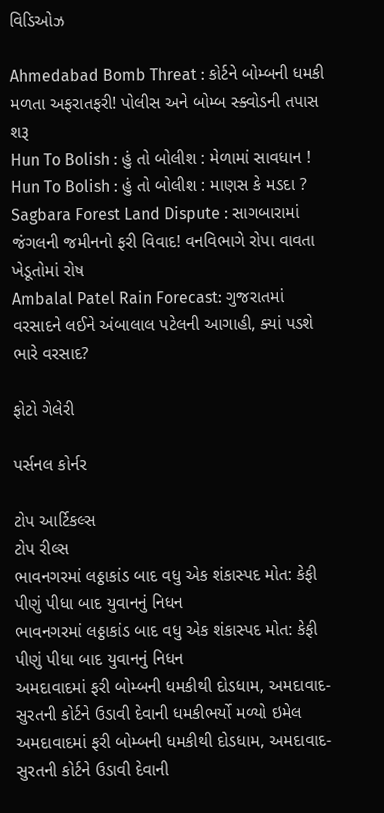વિડિઓઝ

Ahmedabad Bomb Threat : કોર્ટને બોમ્બની ધમકી મળતા અફરાતફરી! પોલીસ અને બોમ્બ સ્ક્વોડની તપાસ શરૂ
Hun To Bolish : હું તો બોલીશ : મેળામાં સાવધાન !
Hun To Bolish : હું તો બોલીશ : માણસ કે મડદા ?
Sagbara Forest Land Dispute : સાગબારામાં જંગલની જમીનનો ફરી વિવાદ! વનવિભાગે રોપા વાવતા ખેડૂતોમાં રોષ
Ambalal Patel Rain Forecast: ગુજરાતમાં વરસાદને લઈને અંબાલાલ પટેલની આગાહી, ક્યાં પડશે ભારે વરસાદ?

ફોટો ગેલેરી

પર્સનલ કોર્નર

ટોપ આર્ટિકલ્સ
ટોપ રીલ્સ
ભાવનગરમાં લઠ્ઠાકાંડ બાદ વધુ એક શંકાસ્પદ મોત: કેફી પીણું પીધા બાદ યુવાનનું નિધન
ભાવનગરમાં લઠ્ઠાકાંડ બાદ વધુ એક શંકાસ્પદ મોત: કેફી પીણું પીધા બાદ યુવાનનું નિધન
અમદાવાદમાં ફરી બોમ્બની ધમકીથી દોડધામ, અમદાવાદ-સુરતની કોર્ટને ઉડાવી દેવાની ધમકીભર્યો મળ્યો ઇમેલ
અમદાવાદમાં ફરી બોમ્બની ધમકીથી દોડધામ, અમદાવાદ-સુરતની કોર્ટને ઉડાવી દેવાની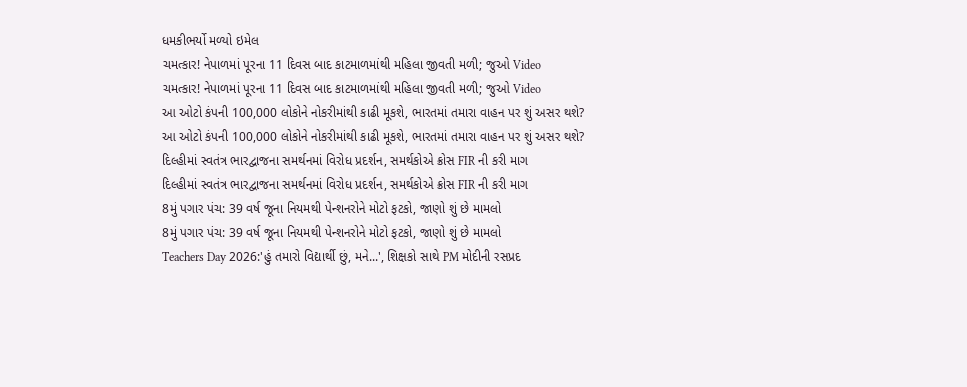ધમકીભર્યો મળ્યો ઇમેલ
ચમત્કાર! નેપાળમાં પૂરના 11 દિવસ બાદ કાટમાળમાંથી મહિલા જીવતી મળી; જુઓ Video
ચમત્કાર! નેપાળમાં પૂરના 11 દિવસ બાદ કાટમાળમાંથી મહિલા જીવતી મળી; જુઓ Video
આ ઓટો કંપની 100,000 લોકોને નોકરીમાંથી કાઢી મૂકશે, ભારતમાં તમારા વાહન પર શું અસર થશે?
આ ઓટો કંપની 100,000 લોકોને નોકરીમાંથી કાઢી મૂકશે, ભારતમાં તમારા વાહન પર શું અસર થશે?
દિલ્હીમાં સ્વતંત્ર ભારદ્વાજના સમર્થનમાં વિરોધ પ્રદર્શન, સમર્થકોએ ક્રોસ FIR ની કરી માગ
દિલ્હીમાં સ્વતંત્ર ભારદ્વાજના સમર્થનમાં વિરોધ પ્રદર્શન, સમર્થકોએ ક્રોસ FIR ની કરી માગ
8મું પગાર પંચ: 39 વર્ષ જૂના નિયમથી પેન્શનરોને મોટો ફટકો, જાણો શું છે મામલો
8મું પગાર પંચ: 39 વર્ષ જૂના નિયમથી પેન્શનરોને મોટો ફટકો, જાણો શું છે મામલો
Teachers Day 2026:'હું તમારો વિદ્યાર્થી છું, મને...', શિક્ષકો સાથે PM મોદીની રસપ્રદ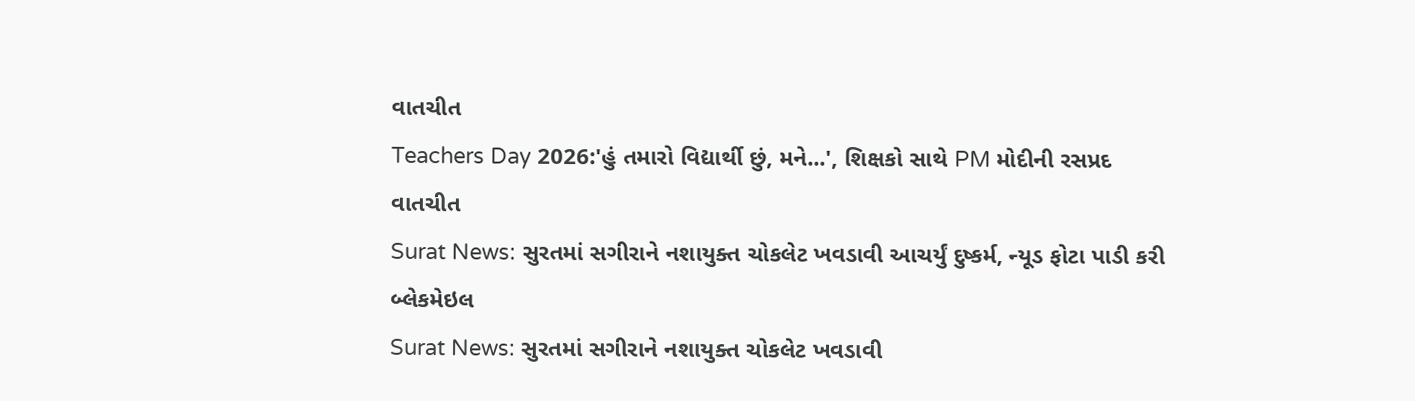વાતચીત
Teachers Day 2026:'હું તમારો વિદ્યાર્થી છું, મને...', શિક્ષકો સાથે PM મોદીની રસપ્રદ વાતચીત
Surat News: સુરતમાં સગીરાને નશાયુક્ત ચોકલેટ ખવડાવી આચર્યું દુષ્કર્મ, ન્યૂડ ફોટા પાડી કરી બ્લેકમેઇલ
Surat News: સુરતમાં સગીરાને નશાયુક્ત ચોકલેટ ખવડાવી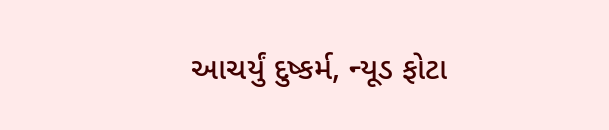આચર્યું દુષ્કર્મ, ન્યૂડ ફોટા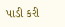પાડી કરી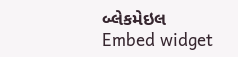બ્લેકમેઇલ
Embed widget